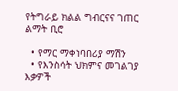የትግራይ ክልል ግብርናና ገጠር ልማት ቢሮ

  • የማር ማቀነባበሪያ ማሽን
  • የእንስሳት ህክምና መገልገያ እቃዎች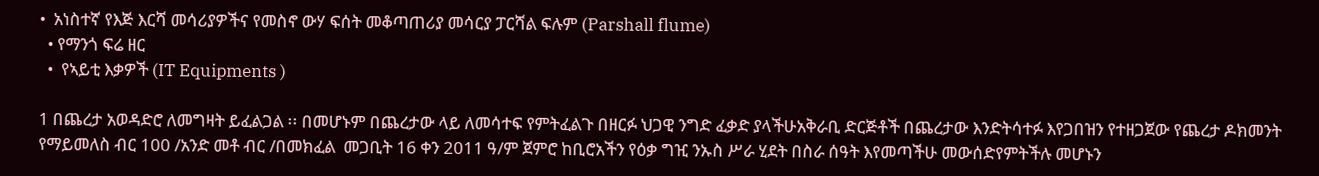•  አነስተኛ የእጅ እርሻ መሳሪያዎችና የመስኖ ውሃ ፍሰት መቆጣጠሪያ መሳርያ ፓርሻል ፍሉም (Parshall flume)
  • የማንጎ ፍሬ ዘር
  •  የኣይቲ እቃዎች (IT Equipments )

1 በጨረታ አወዳድሮ ለመግዛት ይፈልጋል ፡፡ በመሆኑም በጨረታው ላይ ለመሳተፍ የምትፈልጉ በዘርፉ ህጋዊ ንግድ ፈቃድ ያላችሁአቅራቢ ድርጅቶች በጨረታው እንድትሳተፉ እየጋበዝን የተዘጋጀው የጨረታ ዶክመንት የማይመለስ ብር 100 /አንድ መቶ ብር /በመክፈል  መጋቢት 16 ቀን 2011 ዓ/ም ጀምሮ ከቢሮአችን የዕቃ ግዢ ንኡስ ሥራ ሂደት በስራ ሰዓት እየመጣችሁ መውሰድየምትችሉ መሆኑን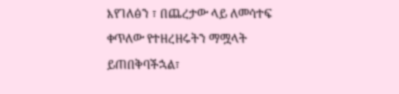እየገለፅን ፣ በጨረታው ላይ ለመሳተፍ ቀጥለው የተዘረዘሩትን ማሟላት ይጠበቅባችኋል፣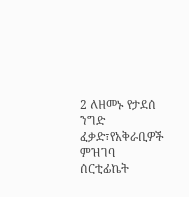2 ለዘመኑ የታደሰ ንግድ ፈቃድ፣የአቅራቢዎች ምዝገባ ሰርቲፊኬት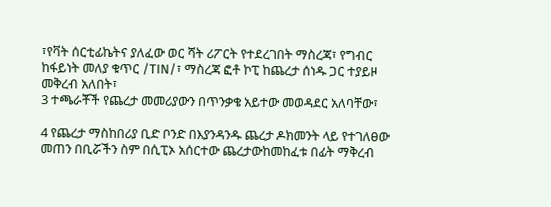፣የቫት ሰርቲፊኬትና ያለፈው ወር ሻት ሪፖርት የተደረገበት ማስረጃ፣ የግብር ከፋይነት መለያ ቁጥር /TIN/፣ ማስረጃ ፎቶ ኮፒ ከጨረታ ሰነዱ ጋር ተያይዞ መቅረብ አለበት፣
3 ተጫራቾች የጨረታ መመሪያውን በጥንቃቄ አይተው መወዳደር አለባቸው፣

4 የጨረታ ማስከበሪያ ቢድ ቦንድ በእያንዳንዱ ጨረታ ዶክመንት ላይ የተገለፀው መጠን በቢሯችን ስም በሲፒኦ አሰርተው ጨረታውከመከፈቱ በፊት ማቅረብ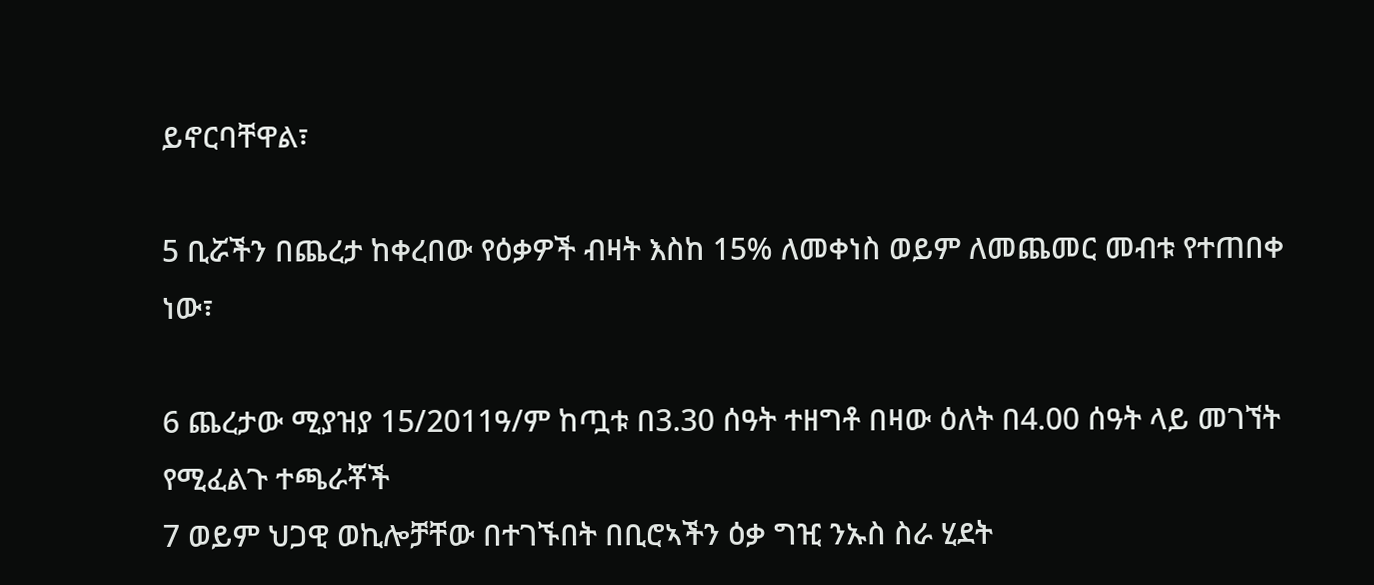ይኖርባቸዋል፣

5 ቢሯችን በጨረታ ከቀረበው የዕቃዎች ብዛት እስከ 15% ለመቀነስ ወይም ለመጨመር መብቱ የተጠበቀ ነው፣

6 ጨረታው ሚያዝያ 15/2011ዓ/ም ከጧቱ በ3.30 ሰዓት ተዘግቶ በዛው ዕለት በ4.00 ሰዓት ላይ መገኘት የሚፈልጉ ተጫራቾች
7 ወይም ህጋዊ ወኪሎቻቸው በተገኙበት በቢሮኣችን ዕቃ ግዢ ንኡስ ስራ ሂደት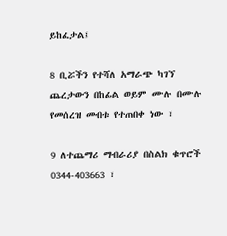ይከፈታል፤

8 ቢሯችን የተሻለ አማራጭ ካገኘ ጨረታውን በከፊል ወይም ሙሉ በሙሉ የመሰረዝ መብቱ የተጠበቀ ነው ፣

9 ለተጨማሪ ማብራሪያ በስልክ ቁጥሮች 0344-403663 ፣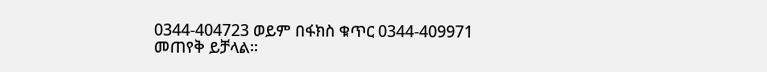0344-404723 ወይም በፋክስ ቁጥር 0344-409971 መጠየቅ ይቻላል፡፡